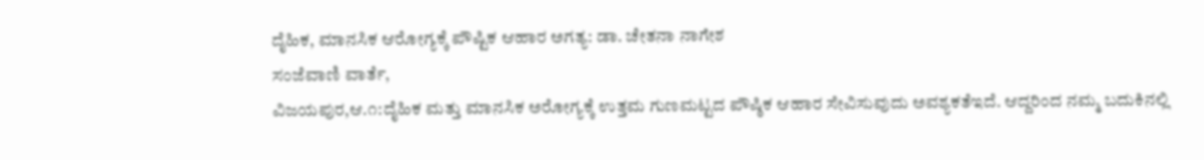ದೈಹಿಕ, ಮಾನಸಿಕ ಆರೋಗ್ಯಕ್ಕೆ ಪೌಷ್ಟಿಕ ಆಹಾರ ಅಗತ್ಯ: ಡಾ. ಚೇತನಾ ನಾಗೇಶ
ಸಂಜೆವಾಣಿ ವಾರ್ತೆ,
ವಿಜಯಪುರ,ಆ.೧:ದೈಹಿಕ ಮತ್ತು ಮಾನಸಿಕ ಅರೋಗ್ಯಕ್ಕೆ ಉತ್ತಮ ಗುಣಮಟ್ಟದ ಪೌಷ್ಠಿಕ ಆಹಾರ ಸೇವಿಸುವುದು ಅವಶ್ಯಕತೆಇದೆ. ಆದ್ದರಿಂದ ನಮ್ಮ ಬದುಕಿನಲ್ಲಿ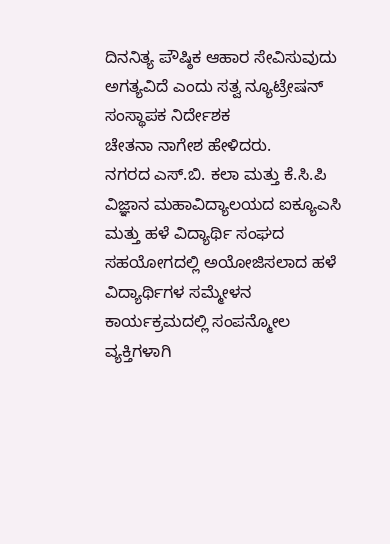ದಿನನಿತ್ಯ ಪೌಷ್ಠಿಕ ಆಹಾರ ಸೇವಿಸುವುದು ಅಗತ್ಯವಿದೆ ಎಂದು ಸತ್ವ ನ್ಯೂಟ್ರೇಷನ್ ಸಂಸ್ಥಾಪಕ ನಿರ್ದೇಶಕ
ಚೇತನಾ ನಾಗೇಶ ಹೇಳಿದರು.
ನಗರದ ಎಸ್.ಬಿ. ಕಲಾ ಮತ್ತು ಕೆ.ಸಿ.ಪಿ ವಿಜ್ಞಾನ ಮಹಾವಿದ್ಯಾಲಯದ ಐಕ್ಯೂಎಸಿ ಮತ್ತು ಹಳೆ ವಿದ್ಯಾರ್ಥಿ ಸಂಘದ ಸಹಯೋಗದಲ್ಲಿ ಅಯೋಜಿಸಲಾದ ಹಳೆ ವಿದ್ಯಾರ್ಥಿಗಳ ಸಮ್ಮೇಳನ ಕಾರ್ಯಕ್ರಮದಲ್ಲಿ ಸಂಪನ್ಮೋಲ ವ್ಯಕ್ತಿಗಳಾಗಿ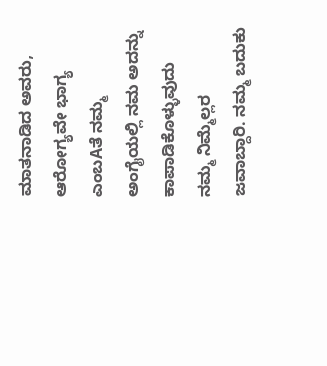ಮಾತನಾಡಿದ ಅವರು, ಆರೋಗ್ಯವೇ ಭಾಗ್ಯ ಎಂಬAತೆ ನಮ್ಮ ಅಂಗೈಯಲ್ಲಿ ನಮ ಅದನ್ನು ಕಾಪಾಡಿಕೊಳ್ಳುವುದು ನಮ್ಮ ನಿಮ್ಮೆಲ್ಲರ ಜವಾಬ್ದಾರಿ. ನಮ್ಮ ಬದುಕು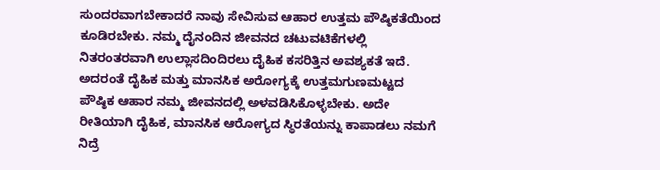ಸುಂದರವಾಗಬೇಕಾದರೆ ನಾವು ಸೇವಿಸುವ ಆಹಾರ ಉತ್ತಮ ಪೌಷ್ಠಿಕತೆಯಿಂದ ಕೂಡಿರಬೇಕು. ನಮ್ಮ ದೈನಂದಿನ ಜೀವನದ ಚಟುವಟಿಕೆಗಳಲ್ಲಿ ನಿತರಂತರವಾಗಿ ಉಲ್ಲಾಸದಿಂದಿರಲು ದೈಹಿಕ ಕಸರಿತ್ತಿನ ಅವಶ್ಯಕತೆ ಇದೆ. ಅದರಂತೆ ದೈಹಿಕ ಮತ್ತು ಮಾನಸಿಕ ಅರೋಗ್ಯಕ್ಕೆ ಉತ್ತಮಗುಣಮಟ್ಟದ ಪೌಷ್ಠಿಕ ಆಹಾರ ನಮ್ಮ ಜೀವನದಲ್ಲಿ ಅಳವಡಿಸಿಕೊಳ್ಳಬೇಕು. ಅದೇ ರೀತಿಯಾಗಿ ದೈಹಿಕ, ಮಾನಸಿಕ ಆರೋಗ್ಯದ ಸ್ಥಿರತೆಯನ್ನು ಕಾಪಾಡಲು ನಮಗೆ ನಿದ್ರೆ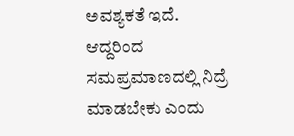ಅವಶ್ಯಕತೆ ಇದೆ. ಆದ್ದರಿಂದ ಸಮಪ್ರಮಾಣದಲ್ಲಿ ನಿದ್ರೆ ಮಾಡಬೇಕು ಎಂದು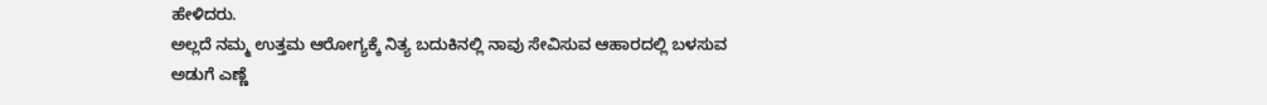ಹೇಳಿದರು.
ಅಲ್ಲದೆ ನಮ್ಮ ಉತ್ತಮ ಆರೋಗ್ಯಕ್ಕೆ ನಿತ್ಯ ಬದುಕಿನಲ್ಲಿ ನಾವು ಸೇವಿಸುವ ಆಹಾರದಲ್ಲಿ ಬಳಸುವ ಅಡುಗೆ ಎಣ್ಣೆ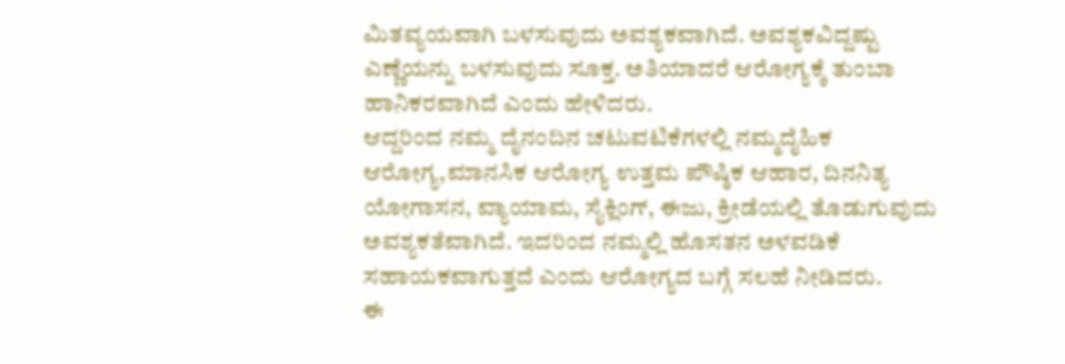ಮಿತವ್ಯಯವಾಗಿ ಬಳಸುವುದು ಅವಶ್ಯಕವಾಗಿದೆ. ಅವಶ್ಯಕವಿದ್ದಷ್ಟು ಎಣ್ಣೆಯನ್ನು ಬಳಸುವುದು ಸೂಕ್ತ. ಅತಿಯಾದರೆ ಆರೋಗ್ಯಕ್ಕೆ ತುಂಬಾ ಹಾನಿಕರವಾಗಿದೆ ಎಂದು ಹೇಳಿದರು.
ಆದ್ದರಿಂದ ನಮ್ಮ ದೈನಂದಿನ ಚಟುವಟಿಕೆಗಳಲ್ಲಿ ನಮ್ಮದೈಹಿಕ ಆರೋಗ್ಯ,ಮಾನಸಿಕ ಆರೋಗ್ಯ ಉತ್ತಮ ಪೌಷ್ಠಿಕ ಆಹಾರ, ದಿನನಿತ್ಯ ಯೋಗಾಸನ, ವ್ಯಾಯಾಮ, ಸೈಕ್ಲಿಂಗ್, ಈಜು, ಕ್ರೀಡೆಯಲ್ಲಿ ತೊಡುಗುವುದು
ಅವಶ್ಯಕತೆವಾಗಿದೆ. ಇದರಿಂದ ನಮ್ಮಲ್ಲಿ ಹೊಸತನ ಅಳವಡಿಕೆ ಸಹಾಯಕವಾಗುತ್ತದೆ ಎಂದು ಆರೋಗ್ಯದ ಬಗ್ಗೆ ಸಲಹೆ ನೀಡಿದರು.
ಈ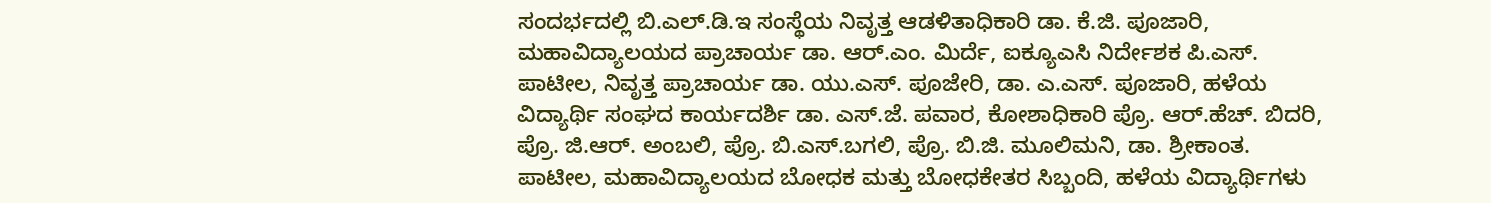ಸಂದರ್ಭದಲ್ಲಿ ಬಿ.ಎಲ್.ಡಿ.ಇ ಸಂಸ್ಥೆಯ ನಿವೃತ್ತ ಆಡಳಿತಾಧಿಕಾರಿ ಡಾ. ಕೆ.ಜಿ. ಪೂಜಾರಿ, ಮಹಾವಿದ್ಯಾಲಯದ ಪ್ರಾಚಾರ್ಯ ಡಾ. ಆರ್.ಎಂ. ಮಿರ್ದೆ, ಐಕ್ಯೂಎಸಿ ನಿರ್ದೇಶಕ ಪಿ.ಎಸ್. ಪಾಟೀಲ, ನಿವೃತ್ತ ಪ್ರಾಚಾರ್ಯ ಡಾ. ಯು.ಎಸ್. ಪೂಜೇರಿ, ಡಾ. ಎ.ಎಸ್. ಪೂಜಾರಿ, ಹಳೆಯ ವಿದ್ಯಾರ್ಥಿ ಸಂಘದ ಕಾರ್ಯದರ್ಶಿ ಡಾ. ಎಸ್.ಜೆ. ಪವಾರ, ಕೋಶಾಧಿಕಾರಿ ಪ್ರೊ. ಆರ್.ಹೆಚ್. ಬಿದರಿ, ಪ್ರೊ. ಜಿ.ಆರ್. ಅಂಬಲಿ, ಪ್ರೊ. ಬಿ.ಎಸ್.ಬಗಲಿ, ಪ್ರೊ. ಬಿ.ಜಿ. ಮೂಲಿಮನಿ, ಡಾ. ಶ್ರೀಕಾಂತ. ಪಾಟೀಲ, ಮಹಾವಿದ್ಯಾಲಯದ ಬೋಧಕ ಮತ್ತು ಬೋಧಕೇತರ ಸಿಬ್ಬಂದಿ, ಹಳೆಯ ವಿದ್ಯಾರ್ಥಿಗಳು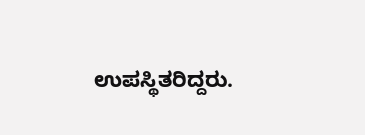ಉಪಸ್ಥಿತರಿದ್ದರು.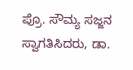ಪ್ರೊ. ಸೌಮ್ಯ ಸಜ್ಜನ ಸ್ವಾಗತಿಸಿದರು, ಡಾ.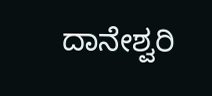ದಾನೇಶ್ವರಿ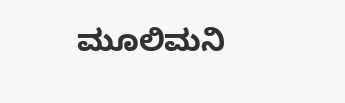ಮೂಲಿಮನಿ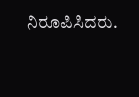ನಿರೂಪಿಸಿದರು.